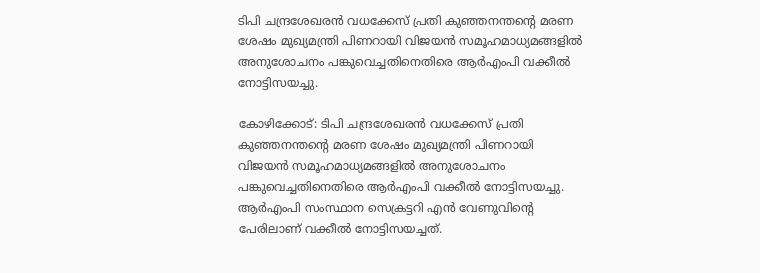ടിപി ചന്ദ്രശേഖരന്‍ വധക്കേസ് പ്രതി കുഞ്ഞനന്തന്റെ മരണ ശേഷം മുഖ്യമന്ത്രി പിണറായി വിജയന്‍ സമൂഹമാധ്യമങ്ങളില്‍ അനുശോചനം പങ്കുവെച്ചതിനെതിരെ ആര്‍എംപി വക്കീല്‍ നോട്ടിസയച്ചു.

കോഴിക്കോട്: ടിപി ചന്ദ്രശേഖരന്‍ വധക്കേസ് പ്രതി കുഞ്ഞനന്തന്റെ മരണ ശേഷം മുഖ്യമന്ത്രി പിണറായി വിജയന്‍ സമൂഹമാധ്യമങ്ങളില്‍ അനുശോചനം പങ്കുവെച്ചതിനെതിരെ ആര്‍എംപി വക്കീല്‍ നോട്ടിസയച്ചു. ആര്‍എംപി സംസ്ഥാന സെക്രട്ടറി എന്‍ വേണുവിന്റെ പേരിലാണ് വക്കീല്‍ നോട്ടിസയച്ചത്.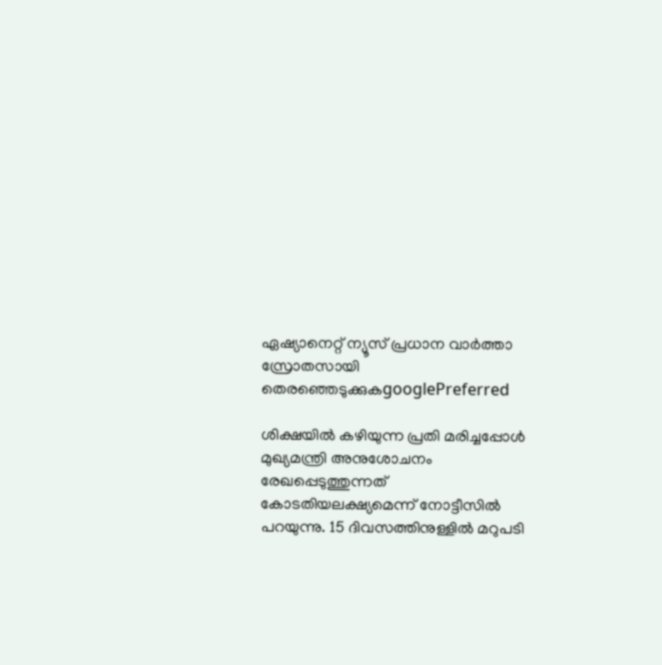ഏഷ്യാനെറ്റ് ന്യൂസ് പ്രധാന വാർത്താ സ്രോതസായി തെരഞ്ഞെടുക്കുകgooglePreferred

ശിക്ഷയില്‍ കഴിയുന്ന പ്രതി മരിച്ചപ്പോള്‍ മുഖ്യമന്ത്രി അനുശോചനം രേഖപ്പെടുത്തുന്നത് കോടതിയലക്ഷ്യമെന്ന് നോട്ടീസില്‍ പറയുന്നു. 15 ദിവസത്തിനുള്ളില്‍ മറുപടി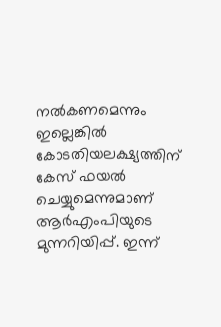നല്‍കണമെന്നും ഇല്ലെങ്കില്‍ കോടതിയലക്ഷ്യത്തിന് കേസ് ഫയല്‍ ചെയ്യുമെന്നുമാണ് ആര്‍എംപിയുടെ മുന്നറിയിപ്പ്. ഇന്ന്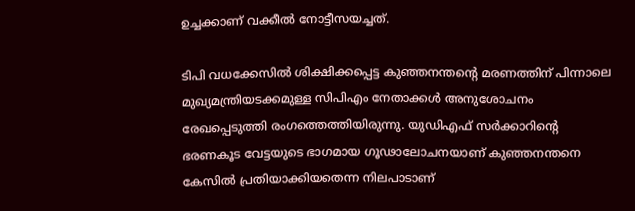ഉച്ചക്കാണ് വക്കീല്‍ നോട്ടീസയച്ചത്.

ടിപി വധക്കേസില്‍ ശിക്ഷിക്കപ്പെട്ട കുഞ്ഞനന്തന്റെ മരണത്തിന് പിന്നാലെ മുഖ്യമന്ത്രിയടക്കമുള്ള സിപിഎം നേതാക്കള്‍ അനുശോചനം രേഖപ്പെടുത്തി രംഗത്തെത്തിയിരുന്നു. യുഡിഎഫ് സര്‍ക്കാറിന്റെ ഭരണകൂട വേട്ടയുടെ ഭാഗമായ ഗൂഢാലോചനയാണ് കുഞ്ഞനന്തനെ കേസില്‍ പ്രതിയാക്കിയതെന്ന നിലപാടാണ്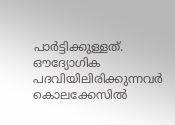പാര്‍ട്ടിക്കുള്ളത്. ഔദ്യോഗിക പദവിയിലിരിക്കുന്നവര്‍ കൊലക്കേസില്‍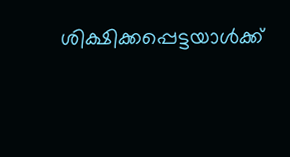ശിക്ഷിക്കപ്പെട്ടയാള്‍ക്ക്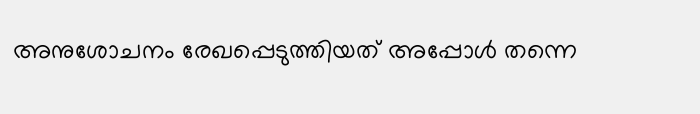അനുശോചനം രേഖപ്പെടുത്തിയത് അപ്പോള്‍ തന്നെ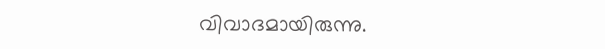വിവാദമായിരുന്നു.